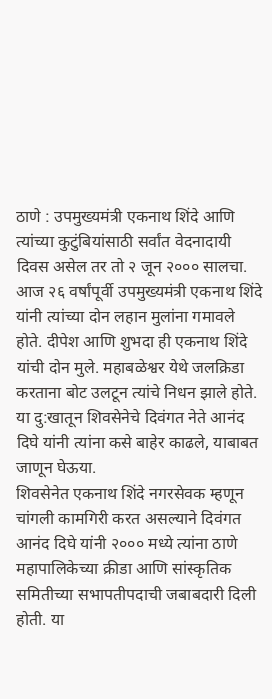ठाणे : उपमुख्यमंत्री एकनाथ शिंदे आणि त्यांच्या कुटुंबियांसाठी सर्वांत वेदनादायी दिवस असेल तर तो २ जून २००० सालचा. आज २६ वर्षांपूर्वी उपमुख्यमंत्री एकनाथ शिंदे यांनी त्यांच्या दोन लहान मुलांना गमावले होते. दीपेश आणि शुभदा ही एकनाथ शिंदे यांची दोन मुले. महाबळेश्वर येथे जलक्रिडा करताना बोट उलटून त्यांचे निधन झाले होते. या दु:खातून शिवसेनेचे दिवंगत नेते आनंद दिघे यांनी त्यांना कसे बाहेर काढले, याबाबत जाणून घेऊया.
शिवसेनेत एकनाथ शिंदे नगरसेवक म्हणून चांगली कामगिरी करत असल्याने दिवंगत आनंद दिघे यांनी २००० मध्ये त्यांना ठाणे महापालिकेच्या क्रीडा आणि सांस्कृतिक समितीच्या सभापतीपदाची जबाबदारी दिली होती. या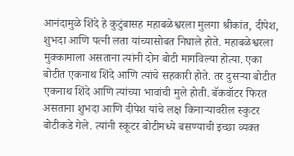आनंदामुळे शिंदे हे कुटुंबासह महाबळेश्वरला मुलगा श्रीकांत, दीपेश, शुभदा आणि पत्नी लता यांच्यासोबत निघाले होते. महाबळेश्वरला मुक्कामाला असताना त्यांनी दोन बोटी मागविल्या होत्या. एका बोटीत एकनाथ शिंदे आणि त्यांचे सहकारी होते. तर दुसऱ्या बोटीत एकनाथ शिंदे आणि त्यांच्या भावांची मुले होती. बॅकवॉटर फिरत असताना शुभदा आणि दीपेश यांचे लक्ष किनाऱ्यावरील स्कुटर बोटीकडे गेले. त्यांनी स्कूटर बोटीमध्ये बसण्याची इच्छा व्यक्त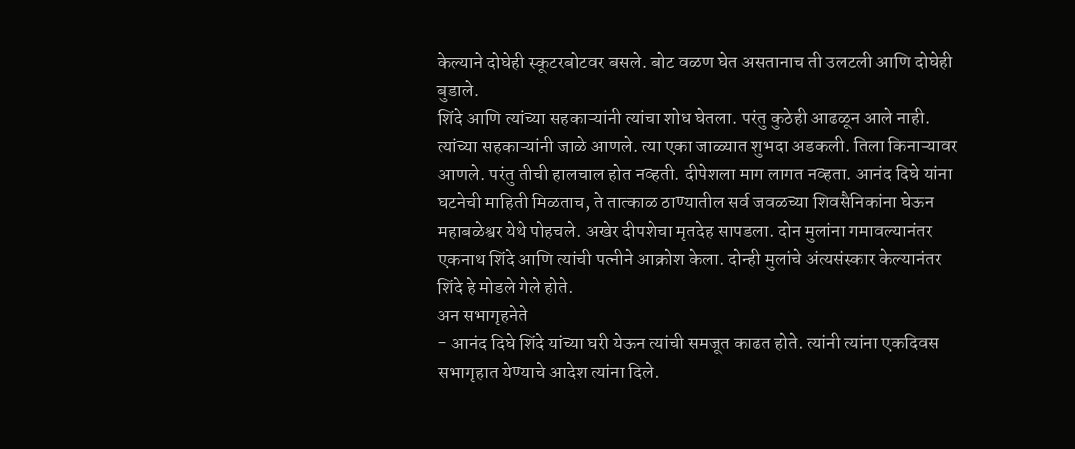केल्याने दोघेही स्कूटरबोटवर बसले. बोट वळण घेत असतानाच ती उलटली आणि दोघेही बुडाले.
शिंदे आणि त्यांच्या सहकाऱ्यांनी त्यांचा शोध घेतला. परंतु कुठेही आढळून आले नाही. त्यांच्या सहकाऱ्यांनी जाळे आणले. त्या एका जाळ्यात शुभदा अडकली. तिला किनाऱ्यावर आणले. परंतु तीची हालचाल होत नव्हती. दीपेशला माग लागत नव्हता. आनंद दिघे यांना घटनेची माहिती मिळताच, ते तात्काळ ठाण्यातील सर्व जवळच्या शिवसैनिकांना घेऊन महाबळेश्वर येथे पोहचले. अखेर दीपशेचा मृतदेह सापडला. दोन मुलांना गमावल्यानंतर एकनाथ शिंदे आणि त्यांची पत्नीने आक्रोश केला. दोन्ही मुलांचे अंत्यसंस्कार केल्यानंतर शिंदे हे मोडले गेले होते.
अन सभागृहनेते
- आनंद दिघे शिंदे यांच्या घरी येऊन त्यांची समजूत काढत होते. त्यांनी त्यांना एकदिवस सभागृहात येण्याचे आदेश त्यांना दिले.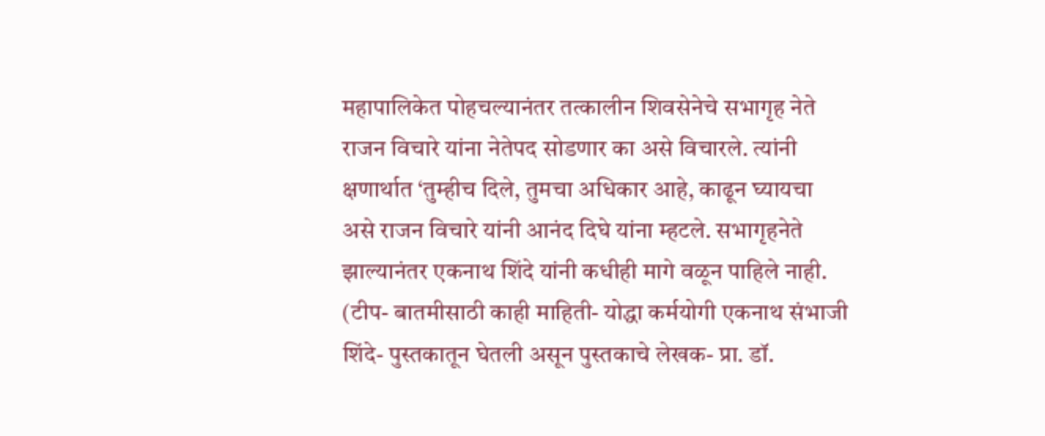महापालिकेत पोहचल्यानंतर तत्कालीन शिवसेनेचे सभागृह नेते राजन विचारे यांना नेतेपद सोडणार का असे विचारले. त्यांनी क्षणार्थात ‘तुम्हीच दिले, तुमचा अधिकार आहे, काढून घ्यायचा असे राजन विचारे यांनी आनंद दिघे यांना म्हटले. सभागृहनेते झाल्यानंतर एकनाथ शिंदे यांनी कधीही मागे वळून पाहिले नाही.
(टीप- बातमीसाठी काही माहिती- योद्धा कर्मयोगी एकनाथ संभाजी शिंदे- पुस्तकातून घेतली असून पुस्तकाचे लेखक- प्रा. डॉ.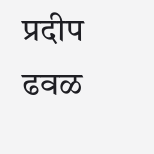प्रदीप ढवळ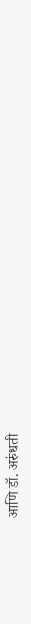आणि डॉ. अरुंधती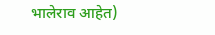भालेराव आहेत)